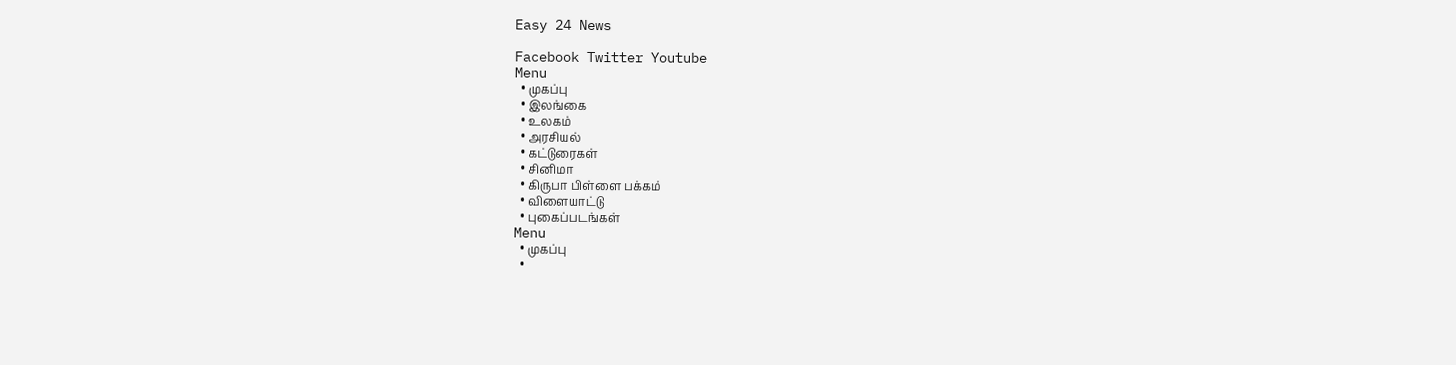Easy 24 News

Facebook Twitter Youtube
Menu
  • முகப்பு
  • இலங்கை
  • உலகம்
  • அரசியல்
  • கட்டுரைகள்
  • சினிமா
  • கிருபா பிள்ளை பக்கம்
  • விளையாட்டு
  • புகைப்படங்கள்
Menu
  • முகப்பு
  •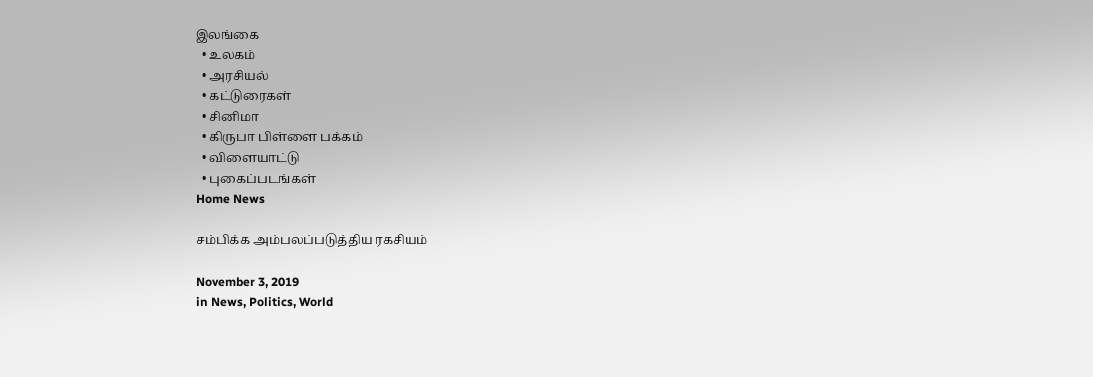இலங்கை
  • உலகம்
  • அரசியல்
  • கட்டுரைகள்
  • சினிமா
  • கிருபா பிள்ளை பக்கம்
  • விளையாட்டு
  • புகைப்படங்கள்
Home News

சம்பிக்க அம்பலப்படுத்திய ரகசியம்

November 3, 2019
in News, Politics, World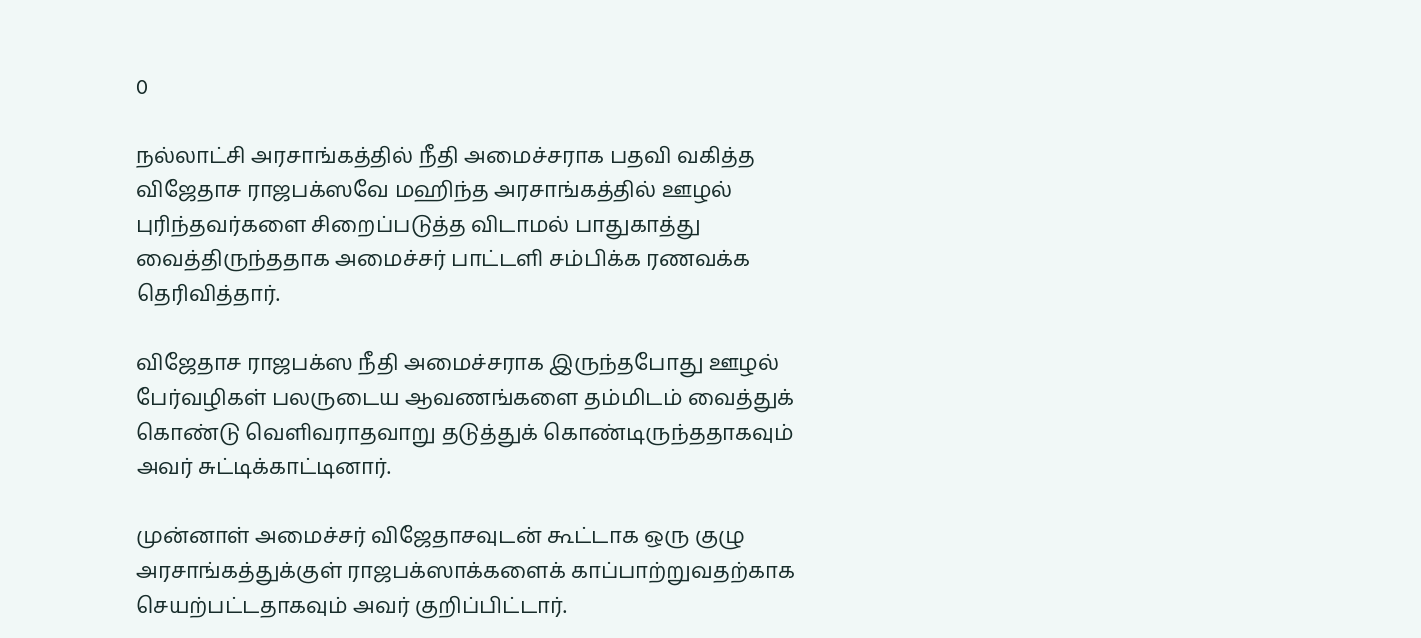0

நல்லாட்சி அரசாங்கத்தில் நீதி அமைச்சராக பதவி வகித்த விஜேதாச ராஜபக்ஸவே மஹிந்த அரசாங்கத்தில் ஊழல் புரிந்தவர்களை சிறைப்படுத்த விடாமல் பாதுகாத்து வைத்திருந்ததாக அமைச்சர் பாட்டளி சம்பிக்க ரணவக்க தெரிவித்தார்.

விஜேதாச ராஜபக்ஸ நீதி அமைச்சராக இருந்தபோது ஊழல் பேர்வழிகள் பலருடைய ஆவணங்களை தம்மிடம் வைத்துக் கொண்டு வெளிவராதவாறு தடுத்துக் கொண்டிருந்ததாகவும் அவர் சுட்டிக்காட்டினார்.

முன்னாள் அமைச்சர் விஜேதாசவுடன் கூட்டாக ஒரு குழு அரசாங்கத்துக்குள் ராஜபக்ஸாக்களைக் காப்பாற்றுவதற்காக செயற்பட்டதாகவும் அவர் குறிப்பிட்டார்.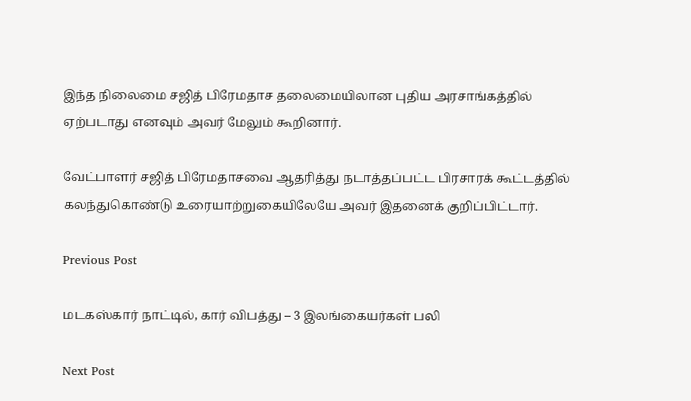இந்த நிலைமை சஜித் பிரேமதாச தலைமையிலான புதிய அரசாங்கத்தில் ஏற்படாது எனவும் அவர் மேலும் கூறினார்.

வேட்பாளர் சஜித் பிரேமதாசவை ஆதரித்து நடாத்தப்பட்ட பிரசாரக் கூட்டத்தில் கலந்துகொண்டு உரையாற்றுகையிலேயே அவர் இதனைக் குறிப்பிட்டார்.

Previous Post

மடகஸ்கார் நாட்டில், கார் விபத்து – 3 இலங்கையர்கள் பலி

Next Post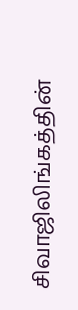சிவாஜிலிங்கத்தின்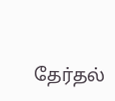தேர்தல்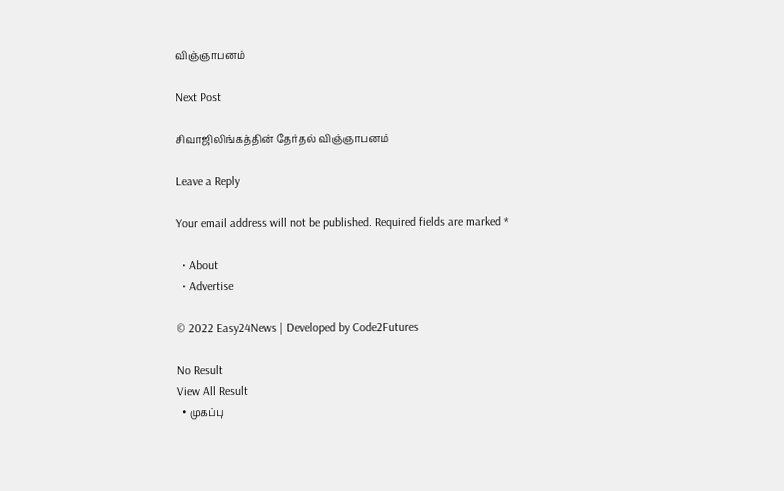விஞ்ஞாபனம்

Next Post

சிவாஜிலிங்கத்தின் தேர்தல் விஞ்ஞாபனம்

Leave a Reply

Your email address will not be published. Required fields are marked *

  • About
  • Advertise

© 2022 Easy24News | Developed by Code2Futures

No Result
View All Result
  • முகப்பு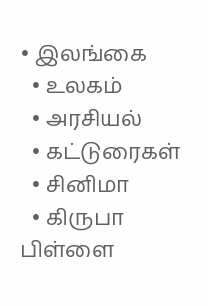• இலங்கை
  • உலகம்
  • அரசியல்
  • கட்டுரைகள்
  • சினிமா
  • கிருபா பிள்ளை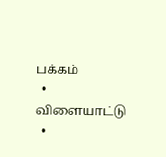பக்கம்
  • விளையாட்டு
  •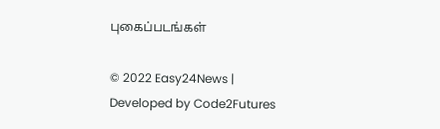புகைப்படங்கள்

© 2022 Easy24News | Developed by Code2Futures